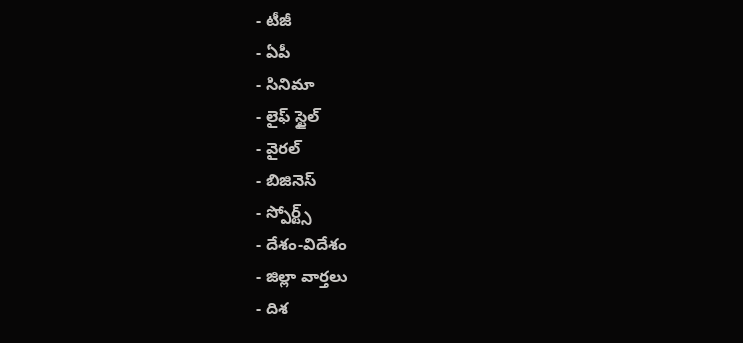- టీజీ
- ఏపీ
- సినిమా
- లైఫ్ స్టైల్
- వైరల్
- బిజినెస్
- స్పోర్ట్స్
- దేశం-విదేశం
- జిల్లా వార్తలు
- దిశ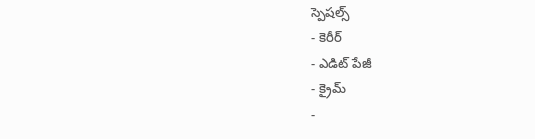స్పెషల్స్
- కెరీర్
- ఎడిట్ పేజీ
- క్రైమ్
-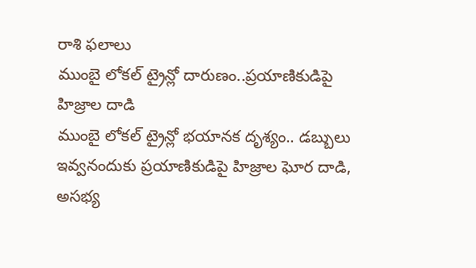రాశి ఫలాలు
ముంబై లోకల్ ట్రైన్లో దారుణం..ప్రయాణికుడిపై హిజ్రాల దాడి
ముంబై లోకల్ ట్రైన్లో భయానక దృశ్యం.. డబ్బులు ఇవ్వనందుకు ప్రయాణికుడిపై హిజ్రాల ఘోర దాడి, అసభ్య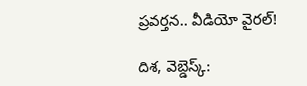ప్రవర్తన.. వీడియో వైరల్!

దిశ, వెబ్డెస్క్: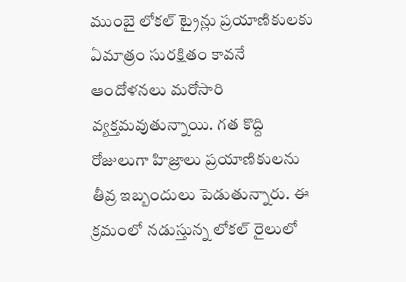ముంబై లోకల్ ట్రైన్లు ప్రయాణికులకు ఏమాత్రం సురక్షితం కావనే ఆందోళనలు మరోసారి వ్యక్తమవుతున్నాయి. గత కొద్ది రోజులుగా హిజ్రాలు ప్రయాణికులను తీవ్ర ఇబ్బందులు పెడుతున్నారు. ఈ క్రమంలో నడుస్తున్న లోకల్ రైలులో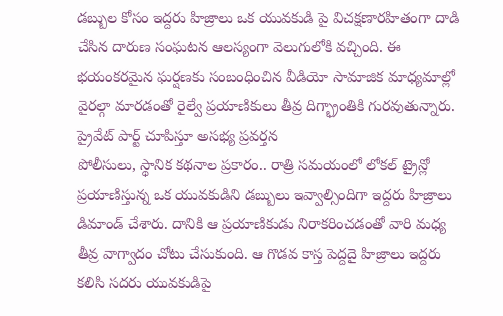డబ్బుల కోసం ఇద్దరు హిజ్రాలు ఒక యువకుడి పై విచక్షణారహితంగా దాడి చేసిన దారుణ సంఘటన ఆలస్యంగా వెలుగులోకి వచ్చింది. ఈ భయంకరమైన ఘర్షణకు సంబంధించిన వీడియో సామాజిక మాధ్యమాల్లో వైరల్గా మారడంతో రైల్వే ప్రయాణికులు తీవ్ర దిగ్భ్రాంతికి గురవుతున్నారు.
ప్రైవేట్ పార్ట్ చూపిస్తూ అసభ్య ప్రవర్తన
పోలీసులు, స్థానిక కథనాల ప్రకారం.. రాత్రి సమయంలో లోకల్ ట్రైన్లో ప్రయాణిస్తున్న ఒక యువకుడిని డబ్బులు ఇవ్వాల్సిందిగా ఇద్దరు హిజ్రాలు డిమాండ్ చేశారు. దానికి ఆ ప్రయాణికుడు నిరాకరించడంతో వారి మధ్య తీవ్ర వాగ్వాదం చోటు చేసుకుంది. ఆ గొడవ కాస్త పెద్దదై హిజ్రాలు ఇద్దరు కలిసి సదరు యువకుడిపై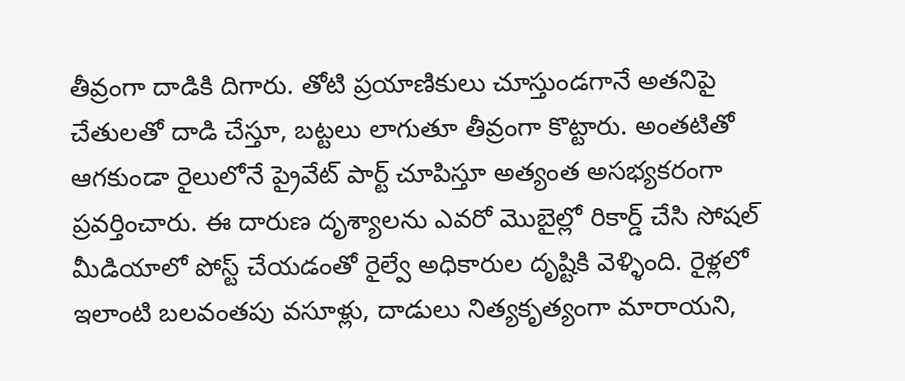తీవ్రంగా దాడికి దిగారు. తోటి ప్రయాణికులు చూస్తుండగానే అతనిపై చేతులతో దాడి చేస్తూ, బట్టలు లాగుతూ తీవ్రంగా కొట్టారు. అంతటితో ఆగకుండా రైలులోనే ప్రైవేట్ పార్ట్ చూపిస్తూ అత్యంత అసభ్యకరంగా ప్రవర్తించారు. ఈ దారుణ దృశ్యాలను ఎవరో మొబైల్లో రికార్డ్ చేసి సోషల్ మీడియాలో పోస్ట్ చేయడంతో రైల్వే అధికారుల దృష్టికి వెళ్ళింది. రైళ్లలో ఇలాంటి బలవంతపు వసూళ్లు, దాడులు నిత్యకృత్యంగా మారాయని,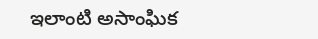ఇలాంటి అసాంఘిక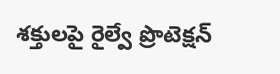శక్తులపై రైల్వే ప్రొటెక్షన్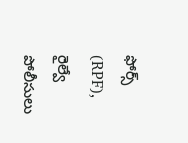ఫోర్స్ (RPF), రైల్వే పోలీసులు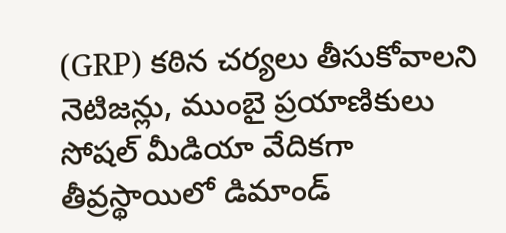(GRP) కఠిన చర్యలు తీసుకోవాలని నెటిజన్లు, ముంబై ప్రయాణికులు సోషల్ మీడియా వేదికగా తీవ్రస్థాయిలో డిమాండ్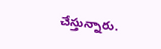చేస్తున్నారు.